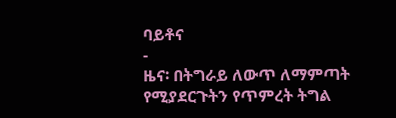ባይቶና
-
ዜና፡ በትግራይ ለውጥ ለማምጣት የሚያደርጉትን የጥምረት ትግል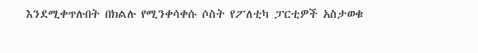እንደሚቀጥሉበት በክልሉ የሚንቀሳቀሱ ሶስት የፖለቲካ ፓርቲዎች አስታወቁ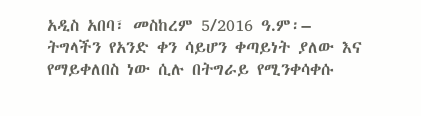አዲስ አበባ፣ መስከረም 5/2016 ዓ.ም፡– ትግላችን የአንድ ቀን ሳይሆን ቀጣይነት ያለው እና የማይቀለበስ ነው ሲሉ በትግራይ የሚንቀሳቀሱ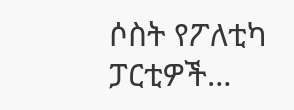ሶስት የፖለቲካ ፓርቲዎች…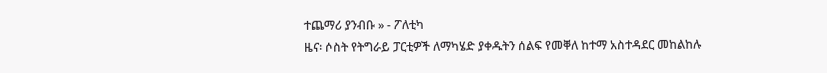ተጨማሪ ያንብቡ » - ፖለቲካ
ዜና፡ ሶስት የትግራይ ፓርቲዎች ለማካሄድ ያቀዱትን ሰልፍ የመቐለ ከተማ አስተዳደር መከልከሉ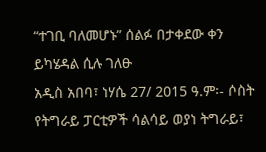“ተገቢ ባለመሆኑ” ሰልፉ በታቀደው ቀን ይካሄዳል ሲሉ ገለፁ
አዲስ አበባ፣ ነሃሴ 27/ 2015 ዓ.ም፡- ሶስት የትግራይ ፓርቲዎች ሳልሳይ ወያነ ትግራይ፣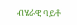ብሄራዊ ባይቶ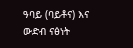ዓባይ (ባይቶና) እና ውድብ ናፅነት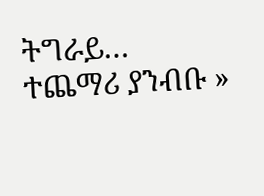ትግራይ…
ተጨማሪ ያንብቡ »